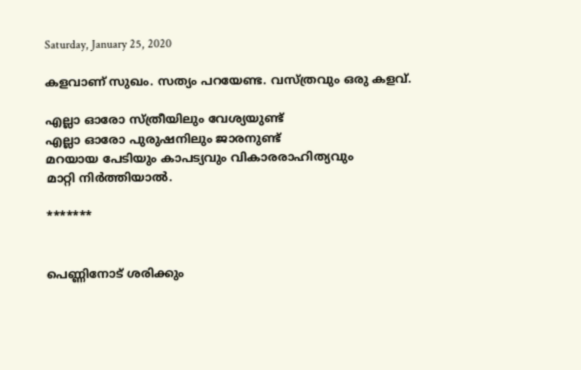Saturday, January 25, 2020

കളവാണ്‌ സുഖം. സത്യം പറയേണ്ട. വസ്ത്രവും ഒരു കളവ്.

എല്ലാ ഓരോ സ്ത്രീയിലും വേശ്യയുണ്ട്
എല്ലാ ഓരോ പുരുഷനിലും ജാരനുണ്ട്
മറയായ പേടിയും കാപട്യവും വികാരരാഹിത്യവും
മാറ്റി നിര്‍ത്തിയാല്‍.

*******


പെണ്ണിനോട് ശരിക്കും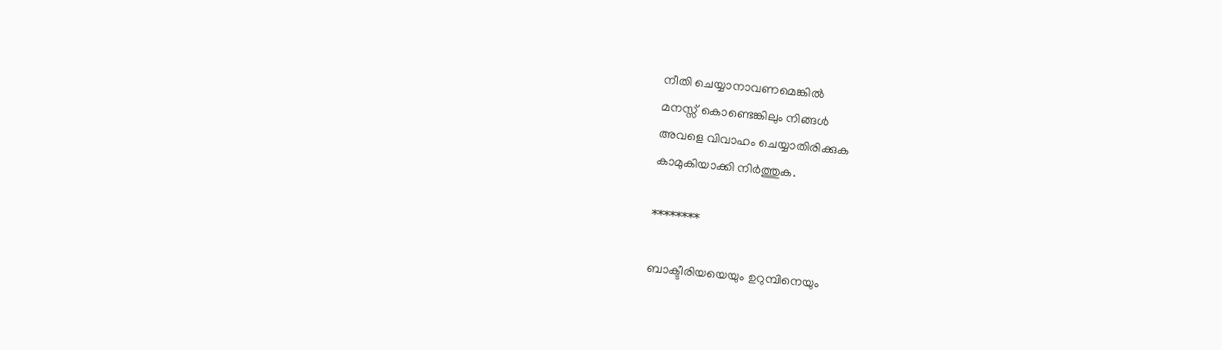നീതി ചെയ്യാനാവണമെങ്കിൽ
മനസ്സ് കൊണ്ടെങ്കിലും നിങ്ങൾ
അവളെ വിവാഹം ചെയ്യാതിരിക്കുക
കാമുകിയാക്കി നിര്‍ത്തുക.

********

ബാക്ടീരിയയെയും ഉറുമ്പിനെയും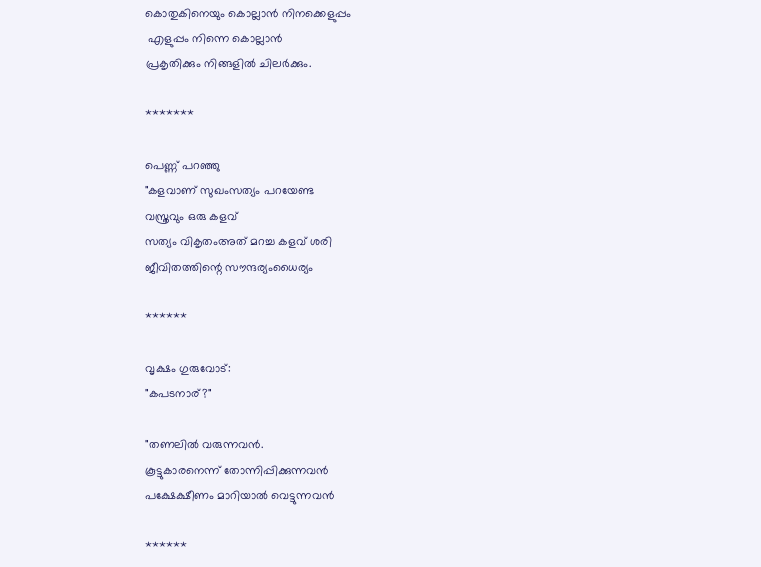കൊതുകിനെയും കൊല്ലാന്‍ നിനക്കെളുപ്പം
 എളുപ്പം നിന്നെ കൊല്ലാന്‍
പ്രകൃതിക്കും നിങ്ങളില്‍ ചിലര്‍ക്കും.

*******

പെണ്ണ് പറഞ്ഞു
"കളവാണ്‌ സുഖംസത്യം പറയേണ്ട
വസ്ത്രവും ഒരു കളവ്
സത്യം വികൃതംഅത് മറച്ച കളവ് ശരി
ജീവിതത്തിന്റെ സൗന്ദര്യംധൈര്യം

******

വൃക്ഷം ഗുരുവോട്:
"കപടനാര്?"

"തണലില്‍ വരുന്നവന്‍.
കൂട്ടുകാരനെന്ന് തോന്നിപ്പിക്കുന്നവന്‍
പക്ഷേക്ഷീണം മാറിയാല്‍ വെട്ടുന്നവന്‍

******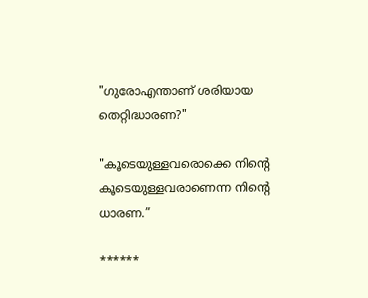"ഗുരോഎന്താണ്‌ ശരിയായ തെറ്റിദ്ധാരണ?"

"കൂടെയുള്ളവരൊക്കെ നിന്റെ കൂടെയുള്ളവരാണെന്ന നിന്റെ ധാരണ.”

******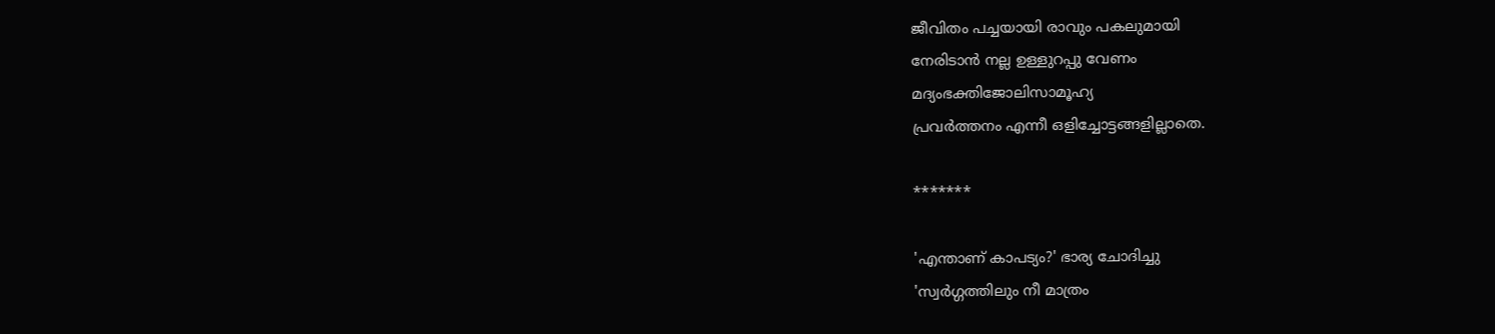ജീവിതം പച്ചയായി രാവും പകലുമായി
നേരിടാൻ നല്ല ഉള്ളുറപ്പു വേണം
മദ്യംഭക്തിജോലിസാമൂഹ്യ
പ്രവർത്തനം എന്നീ ഒളിച്ചോട്ടങ്ങളില്ലാതെ.

*******

'എന്താണ് കാപട്യം?' ഭാര്യ ചോദിച്ചു
'സ്വർഗ്ഗത്തിലും നീ മാത്രം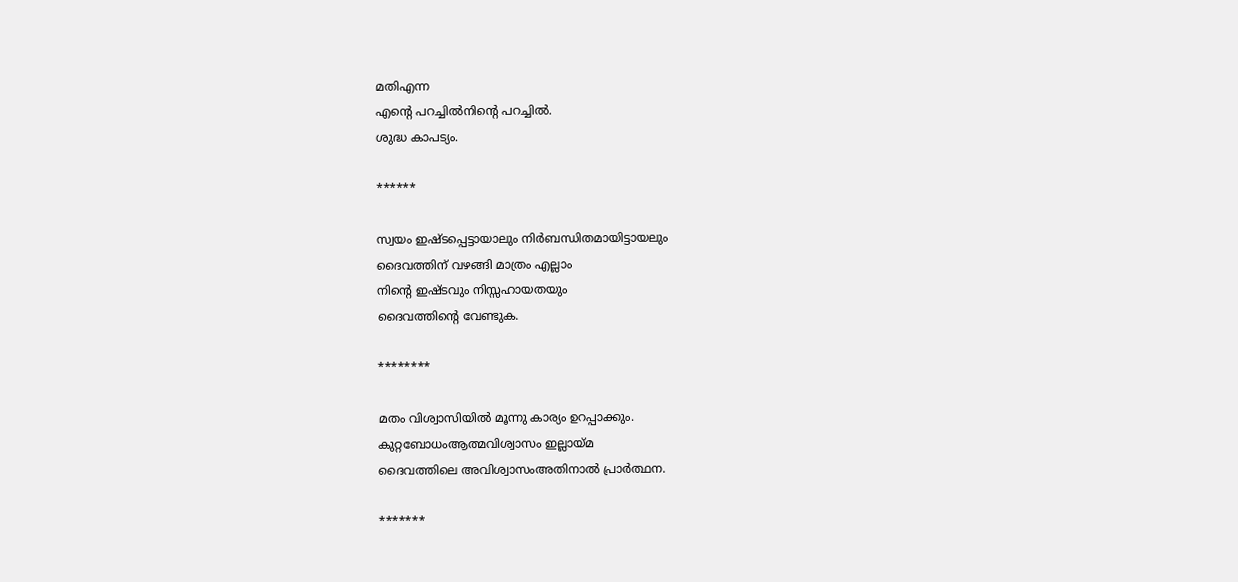മതിഎന്ന
എന്റെ പറച്ചിൽനിന്റെ പറച്ചിൽ.
ശുദ്ധ കാപട്യം.

******

സ്വയം ഇഷ്ടപ്പെട്ടായാലും നിര്‍ബന്ധിതമായിട്ടായലും
ദൈവത്തിന് വഴങ്ങി മാത്രം എല്ലാം
നിന്റെ ഇഷ്ടവും നിസ്സഹായതയും
ദൈവത്തിന്റെ വേണ്ടുക.

********

മതം വിശ്വാസിയിൽ മൂന്നു കാര്യം ഉറപ്പാക്കും.
കുറ്റബോധംആത്മവിശ്വാസം ഇല്ലായ്മ
ദൈവത്തിലെ അവിശ്വാസംഅതിനാൽ പ്രാർത്ഥന.

*******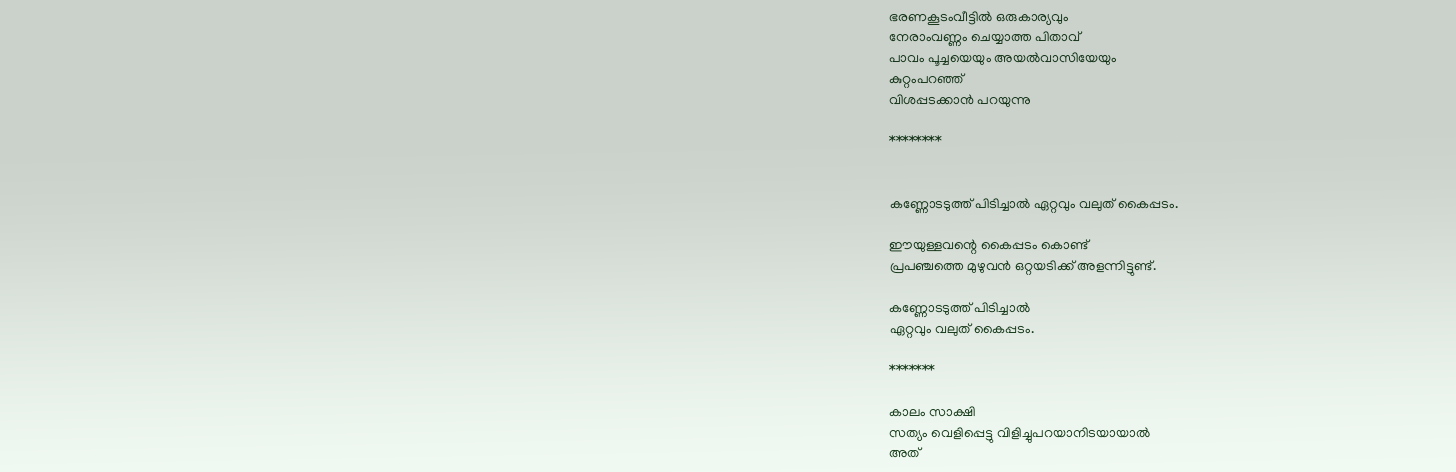ഭരണകൂടംവീട്ടില്‍ ഒരുകാര്യവും
നേരാംവണ്ണം ചെയ്യാത്ത പിതാവ്
പാവം പൂച്ചയെയും അയല്‍വാസിയേയും
കുറ്റംപറഞ്ഞ്‌
വിശപ്പടക്കാന്‍ പറയുന്നു

********


കണ്ണോടടുത്ത് പിടിച്ചാല്‍ ഏറ്റവും വലുത് കൈപ്പടം.

ഈയുള്ളവന്റെ കൈപ്പടം കൊണ്ട്‌
പ്രപഞ്ചത്തെ മുഴുവന്‍ ഒറ്റയടിക്ക് അളന്നിട്ടുണ്ട്.

കണ്ണോടടുത്ത് പിടിച്ചാല്‍
ഏറ്റവും വലുത് കൈപ്പടം.

*******

കാലം സാക്ഷി
സത്യം വെളിപ്പെട്ടു വിളിച്ചുപറയാനിടയായാല്‍
അത്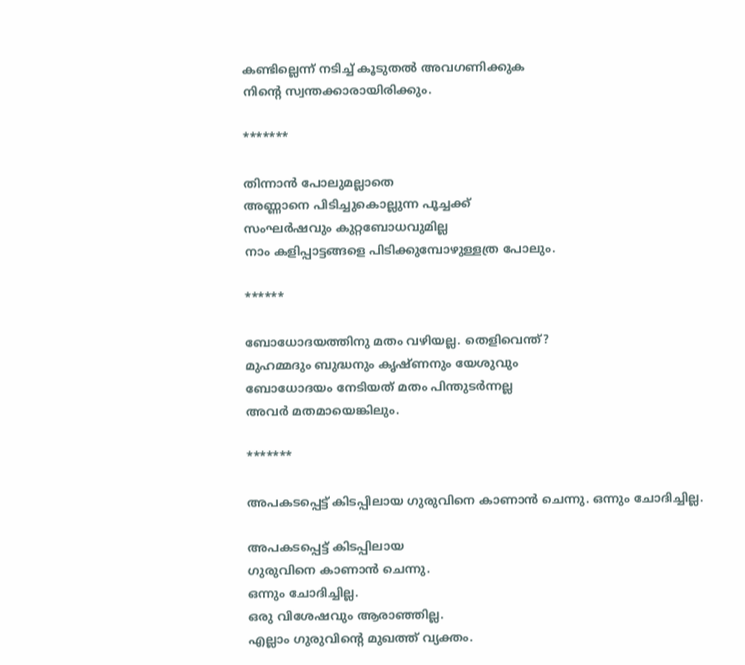കണ്ടില്ലെന്ന് നടിച്ച് കൂടുതല്‍ അവഗണിക്കുക
നിന്റെ സ്വന്തക്കാരായിരിക്കും.

*******

തിന്നാന്‍ പോലുമല്ലാതെ
അണ്ണാനെ പിടിച്ചുകൊല്ലുന്ന പൂച്ചക്ക്
സംഘർഷവും കുറ്റബോധവുമില്ല
നാം കളിപ്പാട്ടങ്ങളെ പിടിക്കുമ്പോഴുള്ളത്ര പോലും.

******

ബോധോദയത്തിനു മതം വഴിയല്ല. തെളിവെന്ത്?
മുഹമ്മദും ബുദ്ധനും കൃഷ്ണനും യേശുവും
ബോധോദയം നേടിയത് മതം പിന്തുടർന്നല്ല
അവർ മതമായെങ്കിലും.

*******

അപകടപ്പെട്ട് കിടപ്പിലായ ഗുരുവിനെ കാണാന്‍ ചെന്നു. ഒന്നും ചോദിച്ചില്ല.

അപകടപ്പെട്ട് കിടപ്പിലായ
ഗുരുവിനെ കാണാന്‍ ചെന്നു.
ഒന്നും ചോദിച്ചില്ല.
ഒരു വിശേഷവും ആരാഞ്ഞില്ല.
എല്ലാം ഗുരുവിന്റെ മുഖത്ത് വ്യക്തം.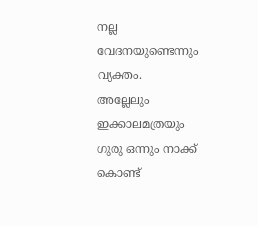നല്ല വേദനയുണ്ടെന്നും വ്യക്തം.
അല്ലേലും ഇക്കാലമത്രയും
ഗുരു ഒന്നും നാക്ക് കൊണ്ട്‌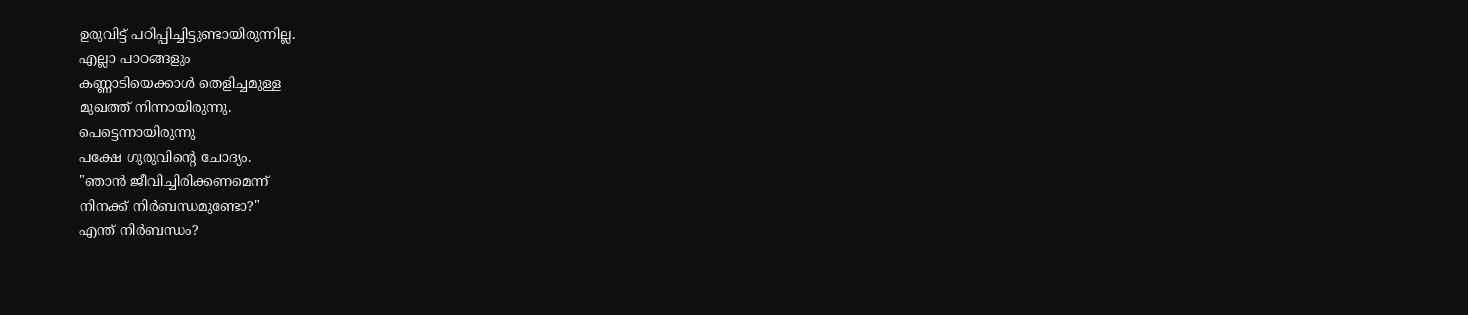ഉരുവിട്ട് പഠിപ്പിച്ചിട്ടുണ്ടായിരുന്നില്ല.
എല്ലാ പാഠങ്ങളും
കണ്ണാടിയെക്കാള്‍ തെളിച്ചമുള്ള
മുഖത്ത് നിന്നായിരുന്നു.
പെട്ടെന്നായിരുന്നു
പക്ഷേ ഗുരുവിന്റെ ചോദ്യം.
"ഞാന്‍ ജീവിച്ചിരിക്കണമെന്ന്
നിനക്ക് നിര്‍ബന്ധമുണ്ടോ?"
എന്ത്‌ നിര്‍ബന്ധം?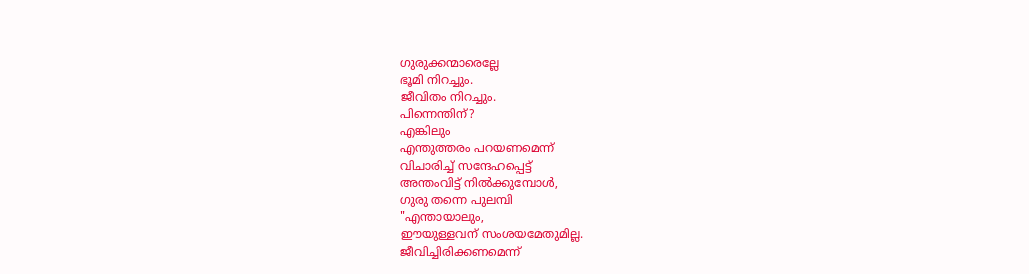ഗുരുക്കന്മാരെല്ലേ
ഭൂമി നിറച്ചും.
ജീവിതം നിറച്ചും.
പിന്നെന്തിന്‌?
എങ്കിലും
എന്തുത്തരം പറയണമെന്ന്
വിചാരിച്ച് സന്ദേഹപ്പെട്ട്
അന്തംവിട്ട് നില്‍ക്കുമ്പോള്‍,
ഗുരു തന്നെ പുലമ്പി
"എന്തായാലും,
ഈയുള്ളവന് സംശയമേതുമില്ല.
ജീവിച്ചിരിക്കണമെന്ന്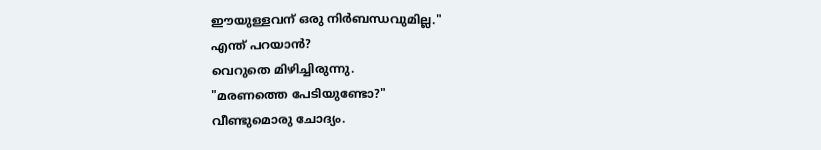ഈയുള്ളവന് ഒരു നിര്‍ബന്ധവുമില്ല."
എന്ത്‌ പറയാന്‍?
വെറുതെ മിഴിച്ചിരുന്നു.
"മരണത്തെ പേടിയുണ്ടോ?"
വീണ്ടുമൊരു ചോദ്യം.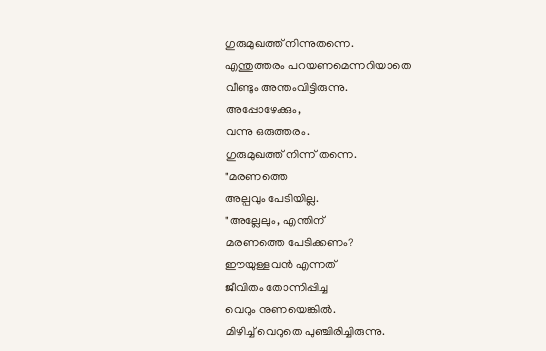ഗുരുമുഖത്ത് നിന്നുതന്നെ.
എന്തുത്തരം പറയണമെന്നറിയാതെ
വീണ്ടും അന്തംവിട്ടിരുന്നു.
അപ്പോഴേക്കും,
വന്നു ഒരുത്തരം.
ഗുരുമുഖത്ത് നിന്ന് തന്നെ.
"മരണത്തെ
അല്പവും പേടിയില്ല.
"അല്ലേലും, എന്തിന്‌
മരണത്തെ പേടിക്കണം?
ഈയുള്ളവന്‍ എന്നത്
ജീവിതം തോന്നിപ്പിച്ച
വെറും നുണയെങ്കിൽ.
മിഴിച്ച് വെറുതെ പുഞ്ചിരിച്ചിരുന്നു.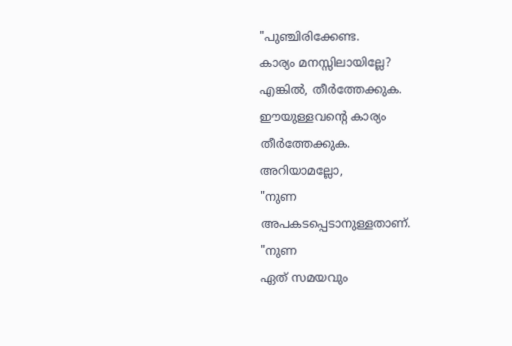"പുഞ്ചിരിക്കേണ്ട.
കാര്യം മനസ്സിലായില്ലേ?
എങ്കിൽ, തീര്‍ത്തേക്കുക.
ഈയുള്ളവന്റെ കാര്യം
തീര്‍ത്തേക്കുക.
അറിയാമല്ലോ,
"നുണ
അപകടപ്പെടാനുള്ളതാണ്.
"നുണ
ഏത് സമയവും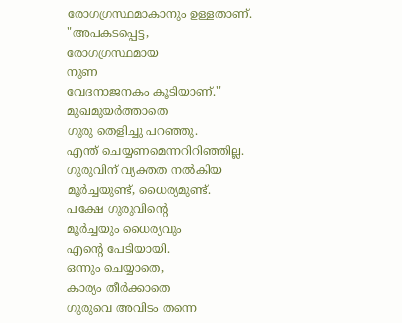രോഗഗ്രസ്ഥമാകാനും ഉള്ളതാണ്.
"അപകടപ്പെട്ട,
രോഗഗ്രസ്ഥമായ
നുണ
വേദനാജനകം കൂടിയാണ്‌."
മുഖമുയര്‍ത്താതെ
ഗുരു തെളിച്ചു പറഞ്ഞു.
എന്ത്‌ ചെയ്യണമെന്നറിറിഞ്ഞില്ല.
ഗുരുവിന് വ്യക്തത നല്‍കിയ
മൂര്‍ച്ചയുണ്ട്, ധൈര്യമുണ്ട്.
പക്ഷേ ഗുരുവിന്റെ
മൂര്‍ച്ചയും ധൈര്യവും
എന്റെ പേടിയായി.
ഒന്നും ചെയ്യാതെ,
കാര്യം തീര്‍ക്കാതെ
ഗുരുവെ അവിടം തന്നെ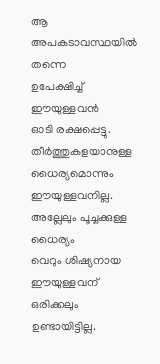ആ അപകടാവസ്ഥയില്‍ തന്നെ
ഉപേക്ഷിച്ച് ഈയുള്ളവന്‍
ഓടി രക്ഷപ്പെട്ടു.
തീര്‍ത്തുകളയാനുള്ള
ധൈര്യമൊന്നും
ഈയുള്ളവനില്ല.
അല്ലേലും പൂച്ചക്കുള്ള ധൈര്യം
വെറും ശിഷ്യനായ ഈയുള്ളവന്
ഒരിക്കലും ഉണ്ടായിട്ടില്ല.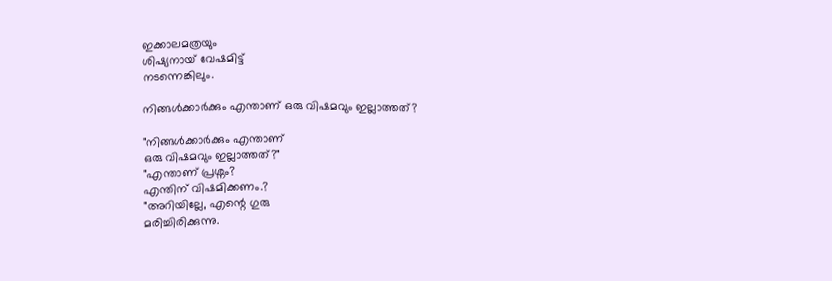ഇക്കാലമത്രയും
ശിഷ്യനായ് വേഷമിട്ട്
നടന്നെങ്കിലും.

നിങ്ങള്‍ക്കാര്‍ക്കും എന്താണ്‌ ഒരു വിഷമവും ഇല്ലാത്തത്?

"നിങ്ങള്‍ക്കാര്‍ക്കും എന്താണ്‌
ഒരു വിഷമവും ഇല്ലാത്തത്?"
"എന്താണ്‌ പ്രശ്നം?
എന്തിന്‌ വിഷമിക്കണം.?
"അറിയില്ലേ, എന്റെ ഗുരു
മരിച്ചിരിക്കുന്നു.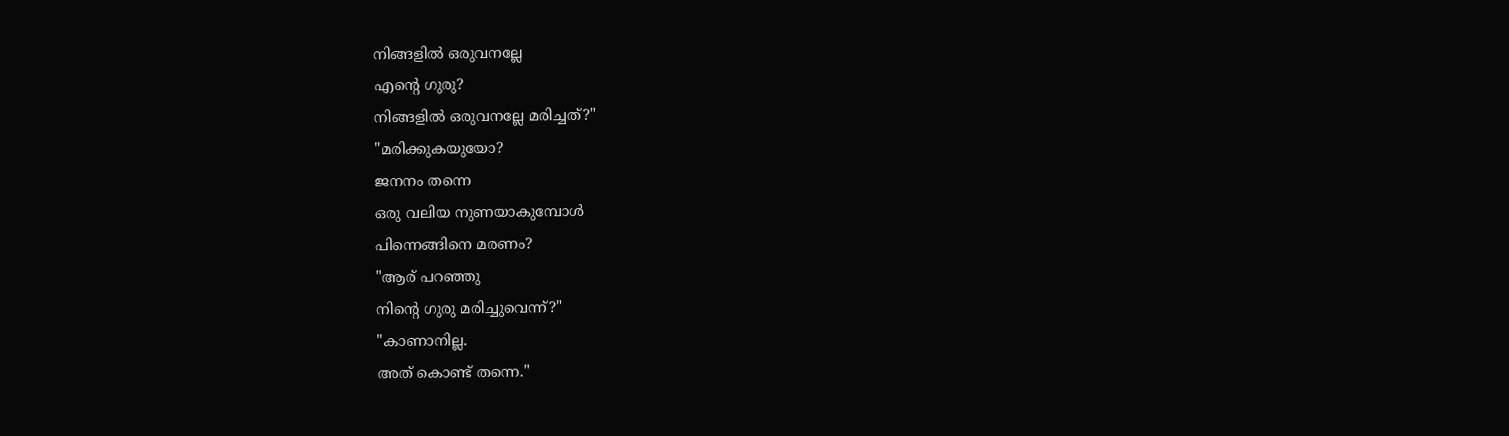നിങ്ങളില്‍ ഒരുവനല്ലേ
എന്റെ ഗുരു?
നിങ്ങളിൽ ഒരുവനല്ലേ മരിച്ചത്?"
"മരിക്കുകയുയോ?
ജനനം തന്നെ
ഒരു വലിയ നുണയാകുമ്പോള്‍
പിന്നെങ്ങിനെ മരണം?
"ആര് പറഞ്ഞു
നിന്റെ ഗുരു മരിച്ചുവെന്ന്?"
"കാണാനില്ല.
അത്‌ കൊണ്ട്‌ തന്നെ."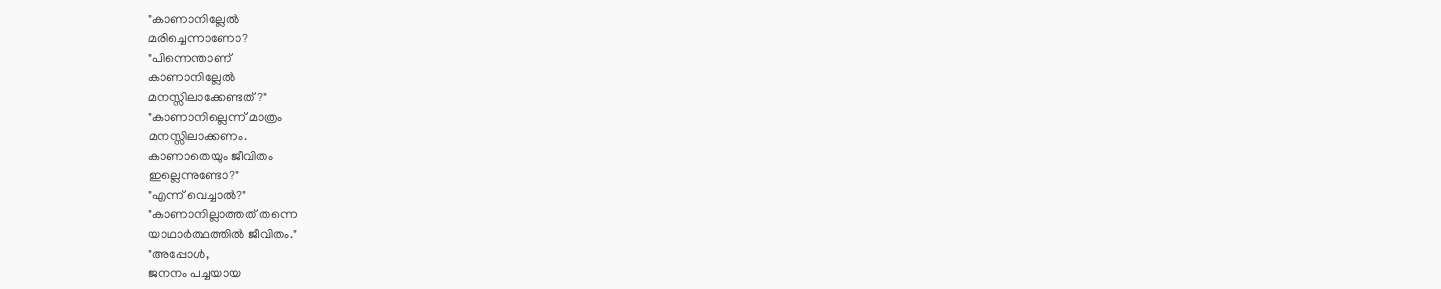"കാണാനില്ലേല്‍
മരിച്ചെന്നാണോ?
"പിന്നെന്താണ്‌
കാണാനില്ലേല്‍
മനസ്സിലാക്കേണ്ടത്?"
"കാണാനില്ലെന്ന് മാത്രം
മനസ്സിലാക്കണം.
കാണാതെയും ജീവിതം
ഇല്ലെന്നുണ്ടോ?"
"എന്ന് വെച്ചാല്‍?"
"കാണാനില്ലാത്തത് തന്നെ
യാഥാര്‍ത്ഥത്തില്‍ ജീവിതം."
"അപ്പോൾ,
ജനനം പച്ചയായ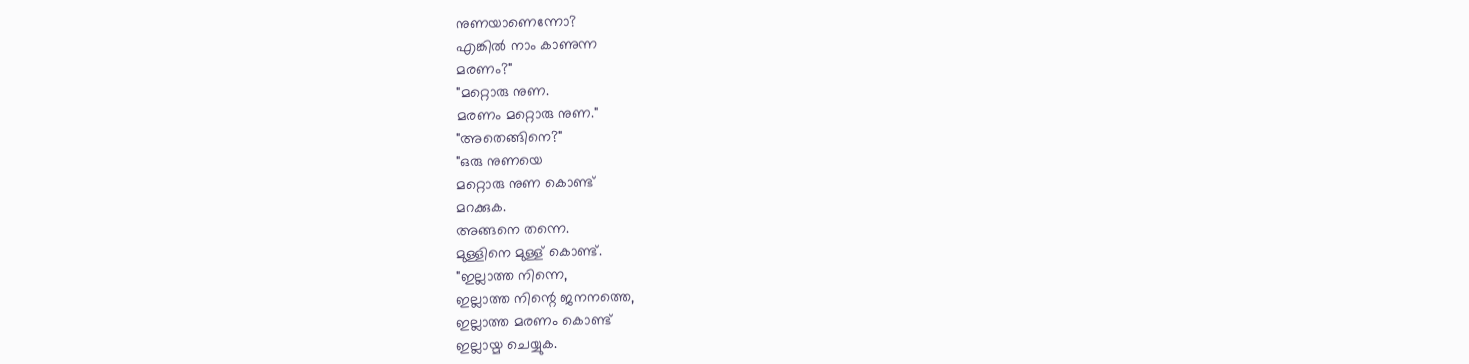നുണയാണെന്നോ?
എങ്കിൽ നാം കാണുന്ന
മരണം?"
"മറ്റൊരു നുണ.
മരണം മറ്റൊരു നുണ."
"അതെങ്ങിനെ?"
"ഒരു നുണയെ
മറ്റൊരു നുണ കൊണ്ട്‌
മറക്കുക.
അങ്ങനെ തന്നെ.
മുള്ളിനെ മുള്ള് കൊണ്ട്‌.
"ഇല്ലാത്ത നിന്നെ,
ഇല്ലാത്ത നിന്റെ ജനനത്തെ,
ഇല്ലാത്ത മരണം കൊണ്ട്‌
ഇല്ലായ്മ ചെയ്യുക.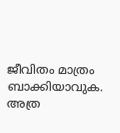ജീവിതം മാത്രം
ബാക്കിയാവുക.
അത്ര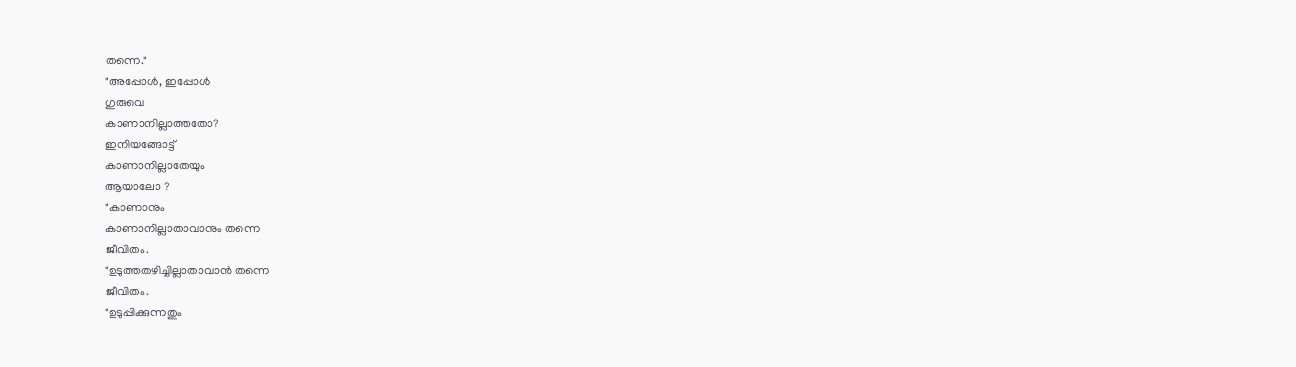തന്നെ."
"അപ്പോൾ, ഇപ്പോൾ
ഗുരുവെ
കാണാനില്ലാത്തതോ?
ഇനിയങ്ങോട്ട്
കാണാനില്ലാതേയും
ആയാലോ ?
"കാണാനും
കാണാനില്ലാതാവാനും തന്നെ
ജീവിതം.
"ഉടുത്തതഴിച്ചില്ലാതാവാന്‍ തന്നെ
ജീവിതം.
"ഉടുപ്പിക്കുന്നതും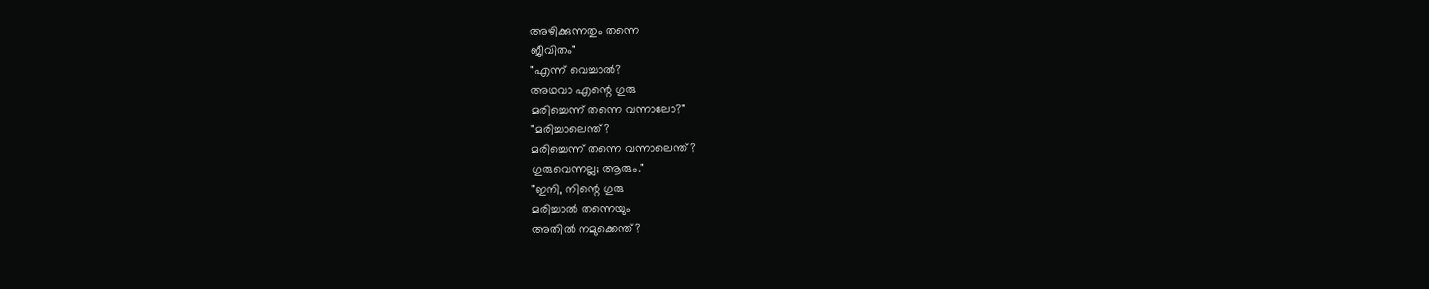അഴിക്കുന്നതും തന്നെ
ജീവിതം"
"എന്ന് വെച്ചാല്‍?
അഥവാ എന്റെ ഗുരു
മരിച്ചെന്ന് തന്നെ വന്നാലോ?"
"മരിച്ചാലെന്ത്?
മരിച്ചെന്ന് തന്നെ വന്നാലെന്ത്?
ഗുരുവെന്നല്ല; ആരും."
"ഇനി, നിന്റെ ഗുരു
മരിച്ചാല്‍ തന്നെയും
അതിൽ നമുക്കെന്ത്?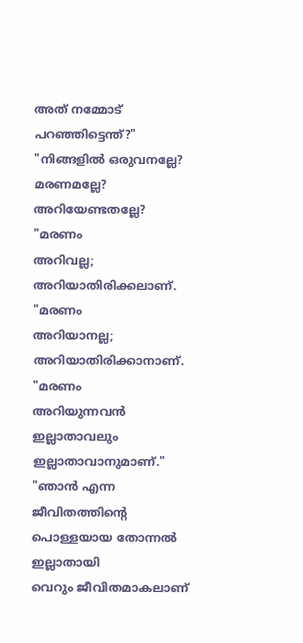അത്‌ നമ്മോട് പറഞ്ഞിട്ടെന്ത്?"
"നിങ്ങളില്‍ ഒരുവനല്ലേ?
മരണമല്ലേ?
അറിയേണ്ടതല്ലേ?
"മരണം
അറിവല്ല;
അറിയാതിരിക്കലാണ്.
"മരണം
അറിയാനല്ല;
അറിയാതിരിക്കാനാണ്.
"മരണം
അറിയുന്നവന്‍
ഇല്ലാതാവലും
ഇല്ലാതാവാനുമാണ്."
"ഞാന്‍ എന്ന
ജീവിതത്തിന്റെ
പൊള്ളയായ തോന്നല്‍
ഇല്ലാതായി
വെറും ജീവിതമാകലാണ്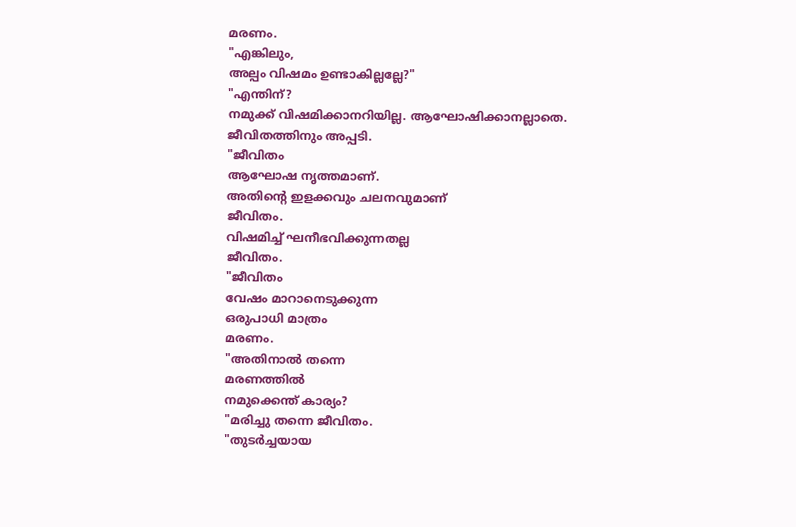മരണം.
"എങ്കിലും,
അല്പം വിഷമം ഉണ്ടാകില്ലല്ലേ?"
"എന്തിന്‌?
നമുക്ക് വിഷമിക്കാനറിയില്ല. ആഘോഷിക്കാനല്ലാതെ.
ജീവിതത്തിനും അപ്പടി.
"ജീവിതം
ആഘോഷ നൃത്തമാണ്.
അതിന്റെ ഇളക്കവും ചലനവുമാണ്
ജീവിതം.
വിഷമിച്ച് ഘനീഭവിക്കുന്നതല്ല
ജീവിതം.
"ജീവിതം
വേഷം മാറാനെടുക്കുന്ന
ഒരുപാധി മാത്രം
മരണം.
"അതിനാല്‍ തന്നെ
മരണത്തില്‍
നമുക്കെന്ത് കാര്യം?
"മരിച്ചു തന്നെ ജീവിതം.
"തുടർച്ചയായ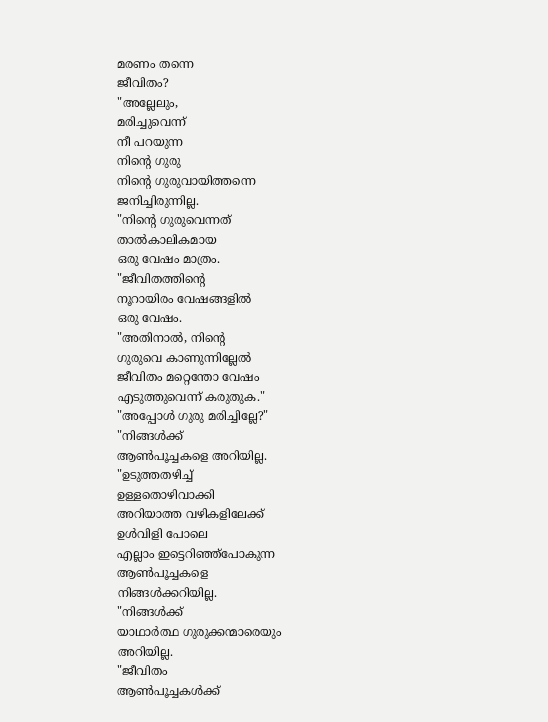മരണം തന്നെ
ജീവിതം?
"അല്ലേലും,
മരിച്ചുവെന്ന്
നീ പറയുന്ന
നിന്റെ ഗുരു
നിന്റെ ഗുരുവായിത്തന്നെ
ജനിച്ചിരുന്നില്ല.
"നിന്റെ ഗുരുവെന്നത്
താല്‍കാലികമായ
ഒരു വേഷം മാത്രം.
"ജീവിതത്തിന്റെ
നൂറായിരം വേഷങ്ങളില്‍
ഒരു വേഷം.
"അതിനാല്‍, നിന്റെ
ഗുരുവെ കാണുന്നില്ലേല്‍
ജീവിതം മറ്റെന്തോ വേഷം
എടുത്തുവെന്ന് കരുതുക."
"അപ്പോൾ ഗുരു മരിച്ചില്ലേ?"
"നിങ്ങള്‍ക്ക്
ആണ്‍പൂച്ചകളെ അറിയില്ല.
"ഉടുത്തതഴിച്ച്
ഉള്ളതൊഴിവാക്കി
അറിയാത്ത വഴികളിലേക്ക്
ഉള്‍വിളി പോലെ
എല്ലാം ഇട്ടെറിഞ്ഞ്പോകുന്ന
ആണ്‍പൂച്ചകളെ
നിങ്ങള്‍ക്കറിയില്ല.
"നിങ്ങള്‍ക്ക്
യാഥാര്‍ത്ഥ ഗുരുക്കന്മാരെയും
അറിയില്ല.
"ജീവിതം
ആണ്‍പൂച്ചകള്‍ക്ക്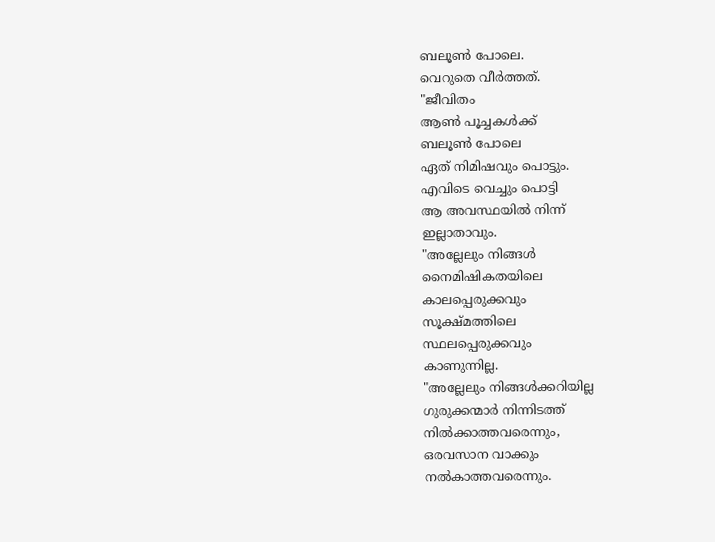ബലൂണ്‍ പോലെ.
വെറുതെ വീര്‍ത്തത്.
"ജീവിതം
ആണ്‍ പൂച്ചകള്‍ക്ക്
ബലൂണ്‍ പോലെ
ഏത് നിമിഷവും പൊട്ടും.
എവിടെ വെച്ചും പൊട്ടി
ആ അവസ്ഥയില്‍ നിന്ന്
ഇല്ലാതാവും.
"അല്ലേലും നിങ്ങൾ
നൈമിഷികതയിലെ
കാലപ്പെരുക്കവും
സൂക്ഷ്മത്തിലെ
സ്ഥലപ്പെരുക്കവും
കാണുന്നില്ല.
"അല്ലേലും നിങ്ങള്‍ക്കറിയില്ല
ഗുരുക്കന്മാര്‍ നിന്നിടത്ത്
നിൽക്കാത്തവരെന്നും,
ഒരവസാന വാക്കും
നല്‍കാത്തവരെന്നും.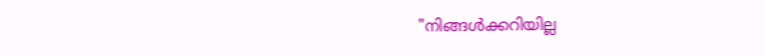"നിങ്ങള്‍ക്കറിയില്ല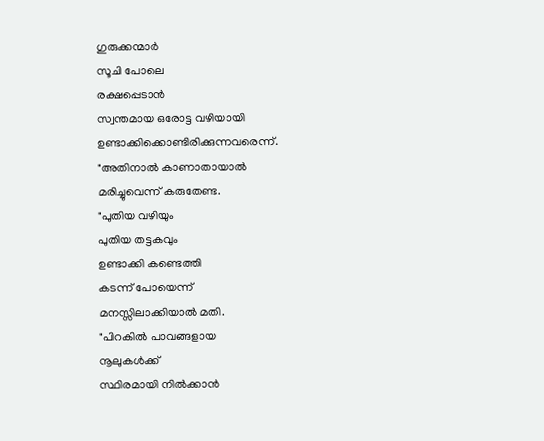ഗുരുക്കന്മാര്‍
സൂചി പോലെ
രക്ഷപ്പെടാന്‍
സ്വന്തമായ ഒരോട്ട വഴിയായി
ഉണ്ടാക്കിക്കൊണ്ടിരിക്കുന്നവരെന്ന്.
"അതിനാല്‍ കാണാതായാല്‍
മരിച്ചുവെന്ന് കരുതേണ്ട.
"പുതിയ വഴിയും
പുതിയ തട്ടകവും
ഉണ്ടാക്കി കണ്ടെത്തി
കടന്ന് പോയെന്ന്
മനസ്സിലാക്കിയാല്‍ മതി.
"പിറകില്‍ പാവങ്ങളായ
നൂലുകള്‍ക്ക്
സ്ഥിരമായി നിൽക്കാൻ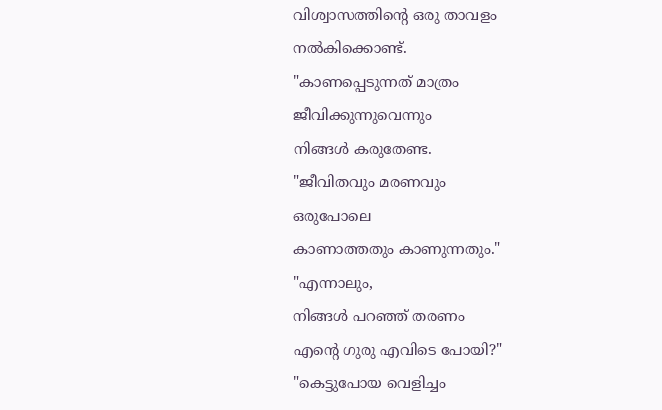വിശ്വാസത്തിന്റെ ഒരു താവളം
നല്‍കിക്കൊണ്ട്.
"കാണപ്പെടുന്നത് മാത്രം
ജീവിക്കുന്നുവെന്നും
നിങ്ങൾ കരുതേണ്ട.
"ജീവിതവും മരണവും
ഒരുപോലെ
കാണാത്തതും കാണുന്നതും."
"എന്നാലും,
നിങ്ങൾ പറഞ്ഞ്‌ തരണം
എന്റെ ഗുരു എവിടെ പോയി?"
"കെട്ടുപോയ വെളിച്ചം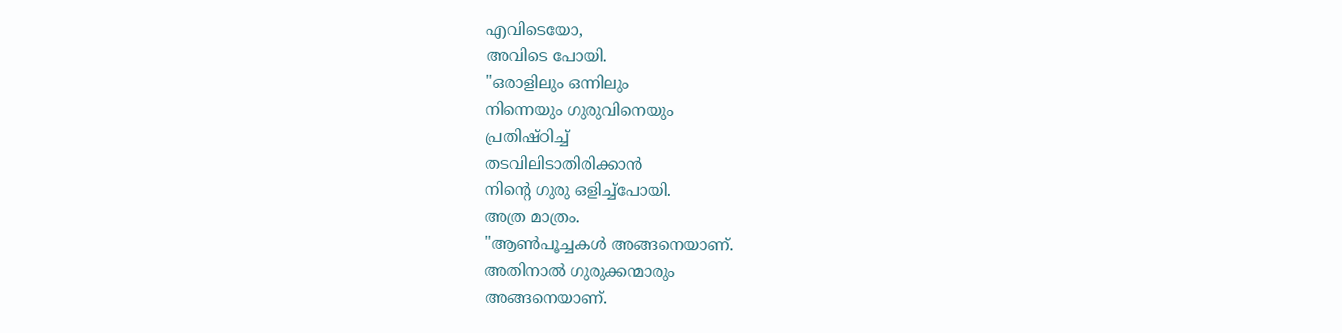എവിടെയോ,
അവിടെ പോയി.
"ഒരാളിലും ഒന്നിലും
നിന്നെയും ഗുരുവിനെയും
പ്രതിഷ്ഠിച്ച്
തടവിലിടാതിരിക്കാന്‍
നിന്റെ ഗുരു ഒളിച്ച്പോയി.
അത്ര മാത്രം.
"ആണ്‍പൂച്ചകള്‍ അങ്ങനെയാണ്.
അതിനാല്‍ ഗുരുക്കന്മാരും
അങ്ങനെയാണ്.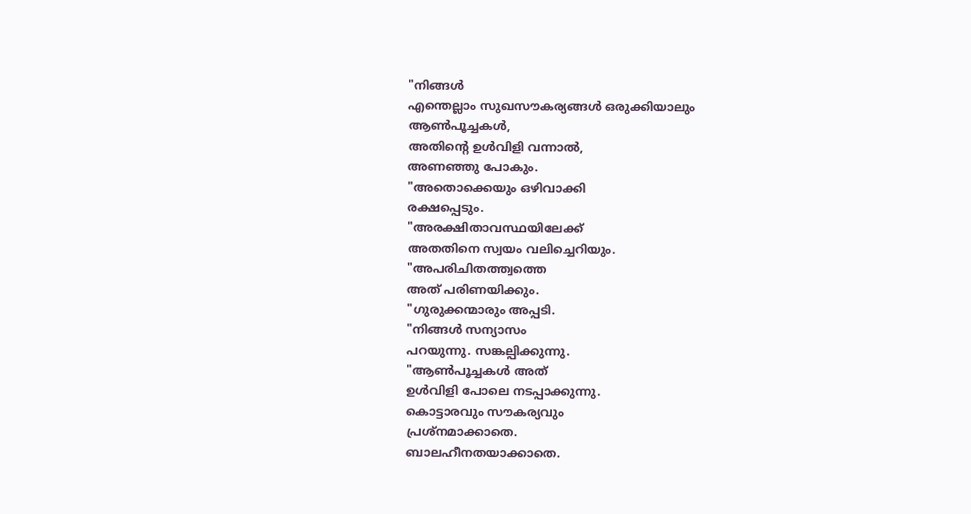"നിങ്ങൾ
എന്തെല്ലാം സുഖസൗകര്യങ്ങള്‍ ഒരുക്കിയാലും
ആണ്‍പൂച്ചകള്‍,
അതിന്റെ ഉള്‍വിളി വന്നാല്‍,
അണഞ്ഞു പോകും.
"അതൊക്കെയും ഒഴിവാക്കി
രക്ഷപ്പെടും.
"അരക്ഷിതാവസ്ഥയിലേക്ക്
അതതിനെ സ്വയം വലിച്ചെറിയും.
"അപരിചിതത്ത്വത്തെ
അത്‌ പരിണയിക്കും.
"ഗുരുക്കന്മാരും അപ്പടി.
"നിങ്ങൾ സന്യാസം
പറയുന്നു. സങ്കല്പിക്കുന്നു.
"ആണ്‍പൂച്ചകള്‍ അത്
ഉള്‍വിളി പോലെ നടപ്പാക്കുന്നു.
കൊട്ടാരവും സൗകര്യവും
പ്രശ്നമാക്കാതെ.
ബാലഹീനതയാക്കാതെ.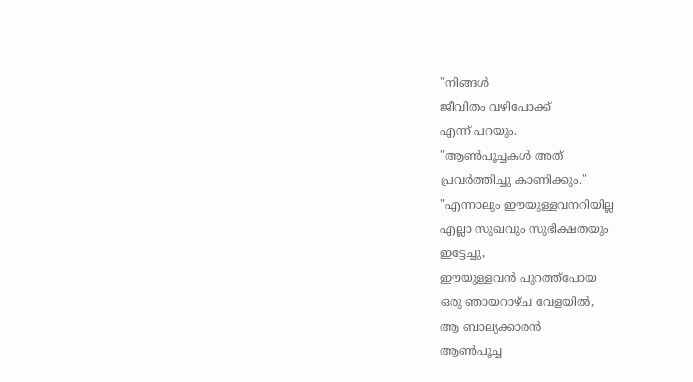"നിങ്ങൾ
ജീവിതം വഴിപോക്ക്
എന്ന് പറയും.
"ആണ്‍പൂച്ചകള്‍ അത്
പ്രവർത്തിച്ചു കാണിക്കും."
"എന്നാലും ഈയുള്ളവനറിയില്ല
എല്ലാ സുഖവും സുഭിക്ഷതയും
ഇട്ടേച്ചു,
ഈയുള്ളവന്‍ പുറത്ത്പോയ
ഒരു ഞായറാഴ്ച വേളയില്‍,
ആ ബാല്യക്കാരന്‍
ആണ്‍പൂച്ച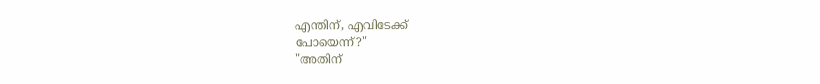എന്തിന്‌, എവിടേക്ക്
പോയെന്ന്?"
"അതിന്‌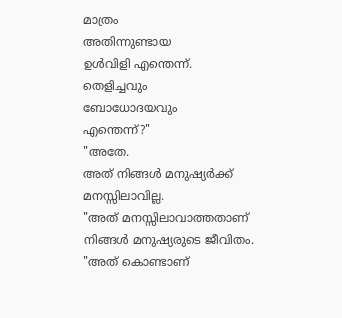മാത്രം
അതിന്നുണ്ടായ
ഉള്‍വിളി എന്തെന്ന്.
തെളിച്ചവും
ബോധോദയവും
എന്തെന്ന്?"
"അതേ.
അത്‌ നിങ്ങൾ മനുഷ്യര്‍ക്ക്
മനസ്സിലാവില്ല.
"അത്‌ മനസ്സിലാവാത്തതാണ്
നിങ്ങൾ മനുഷ്യരുടെ ജീവിതം.
"അത് കൊണ്ടാണ്‌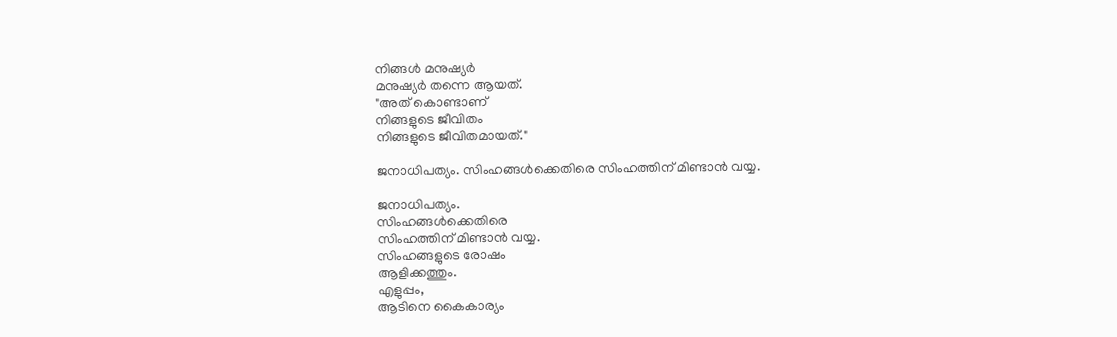നിങ്ങൾ മനുഷ്യര്‍
മനുഷ്യര്‍ തന്നെ ആയത്.
"അത്‌ കൊണ്ടാണ്
നിങ്ങളുടെ ജീവിതം
നിങ്ങളുടെ ജീവിതമായത്."

ജനാധിപത്യം. സിംഹങ്ങൾക്കെതിരെ സിംഹത്തിന് മിണ്ടാന്‍ വയ്യ.

ജനാധിപത്യം.
സിംഹങ്ങൾക്കെതിരെ
സിംഹത്തിന് മിണ്ടാന്‍ വയ്യ.
സിംഹങ്ങളുടെ രോഷം
ആളിക്കത്തും.
എളുപ്പം,
ആടിനെ കൈകാര്യം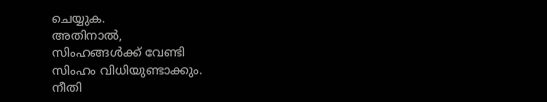ചെയ്യുക.
അതിനാല്‍,
സിംഹങ്ങൾക്ക് വേണ്ടി
സിംഹം വിധിയുണ്ടാക്കും.
നീതി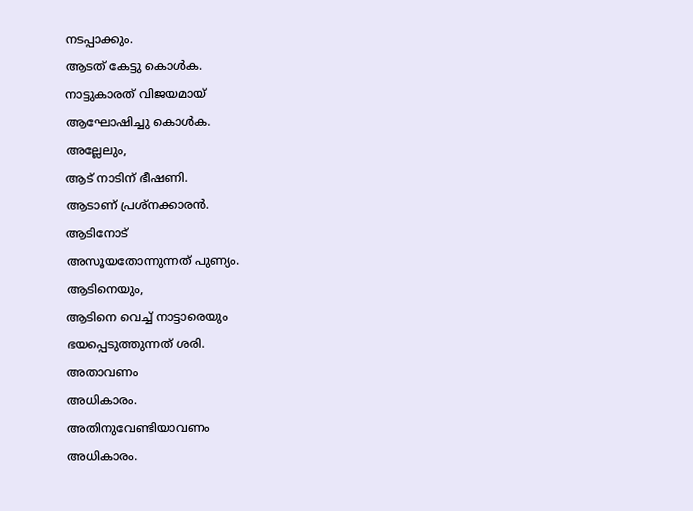നടപ്പാക്കും.
ആടത് കേട്ടു കൊള്‍ക.
നാട്ടുകാരത് വിജയമായ്
ആഘോഷിച്ചു കൊള്‍ക.
അല്ലേലും,
ആട് നാടിന് ഭീഷണി.
ആടാണ്‌ പ്രശ്നക്കാരന്‍.
ആടിനോട്
അസൂയതോന്നുന്നത് പുണ്യം.
ആടിനെയും,
ആടിനെ വെച്ച് നാട്ടാരെയും
ഭയപ്പെടുത്തുന്നത് ശരി.
അതാവണം
അധികാരം.
അതിനുവേണ്ടിയാവണം
അധികാരം.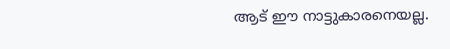ആട് ഈ നാട്ടുകാരനെയല്ല.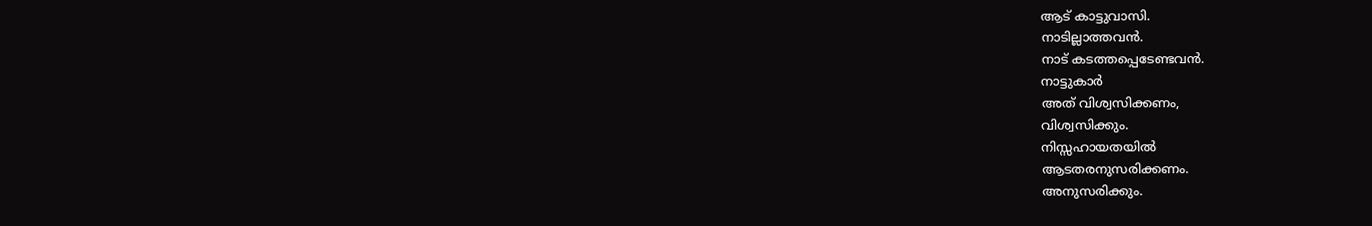ആട് കാട്ടുവാസി.
നാടില്ലാത്തവന്‍.
നാട് കടത്തപ്പെടേണ്ടവന്‍.
നാട്ടുകാർ
അത് വിശ്വസിക്കണം,
വിശ്വസിക്കും.
നിസ്സഹായതയില്‍
ആടതരനുസരിക്കണം.
അനുസരിക്കും.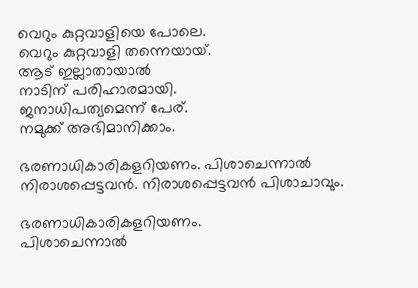വെറും കുറ്റവാളിയെ പോലെ.
വെറും കുറ്റവാളി തന്നെയായ്.
ആട് ഇല്ലാതായാല്‍
നാടിന് പരിഹാരമായി.
ജനാധിപത്യമെന്ന് പേര്‌.
നമുക്ക് അഭിമാനിക്കാം.

ഭരണാധികാരികളറിയണം. പിശാചെന്നാല്‍ നിരാശപ്പെട്ടവന്‍. നിരാശപ്പെട്ടവന്‍ പിശാചാവും.

ഭരണാധികാരികളറിയണം.
പിശാചെന്നാല്‍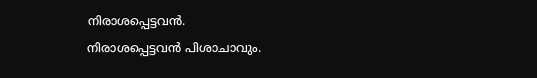നിരാശപ്പെട്ടവന്‍.
നിരാശപ്പെട്ടവന്‍ പിശാചാവും.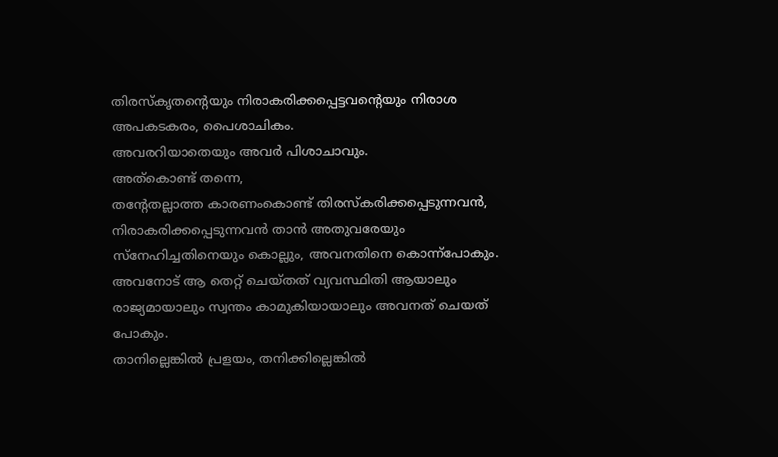തിരസ്കൃതന്റെയും നിരാകരിക്കപ്പെട്ടവന്റെയും നിരാശ അപകടകരം, പൈശാചികം.
അവരറിയാതെയും അവര്‍ പിശാചാവും.
അത്കൊണ്ട്‌ തന്നെ,
തന്റേതല്ലാത്ത കാരണംകൊണ്ട്‌ തിരസ്കരിക്കപ്പെടുന്നവന്‍, നിരാകരിക്കപ്പെടുന്നവന്‍ താന്‍ അതുവരേയും സ്നേഹിച്ചതിനെയും കൊല്ലും, അവനതിനെ കൊന്ന്പോകും.
അവനോട് ആ തെറ്റ് ചെയ്തത് വ്യവസ്ഥിതി ആയാലും രാജ്യമായാലും സ്വന്തം കാമുകിയായാലും അവനത് ചെയത് പോകും.
താനില്ലെങ്കില്‍ പ്രളയം, തനിക്കില്ലെങ്കില്‍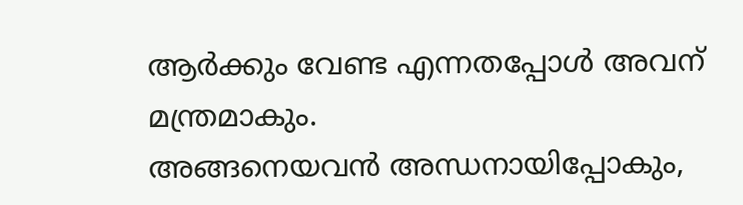ആര്‍ക്കും വേണ്ട എന്നതപ്പോൾ അവന് മന്ത്രമാകും.
അങ്ങനെയവന്‍ അന്ധനായിപ്പോകും,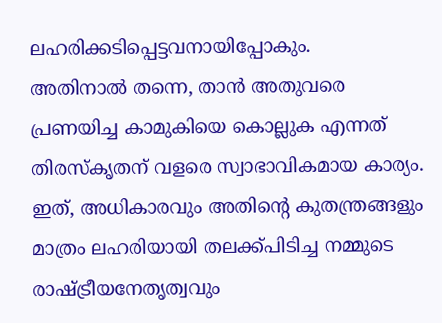ലഹരിക്കടിപ്പെട്ടവനായിപ്പോകും.
അതിനാല്‍ തന്നെ, താന്‍ അതുവരെ പ്രണയിച്ച കാമുകിയെ കൊല്ലുക എന്നത് തിരസ്കൃതന് വളരെ സ്വാഭാവികമായ കാര്യം.
ഇത്‌, അധികാരവും അതിന്റെ കുതന്ത്രങ്ങളും മാത്രം ലഹരിയായി തലക്ക്പിടിച്ച നമ്മുടെ രാഷ്ട്രീയനേതൃത്വവും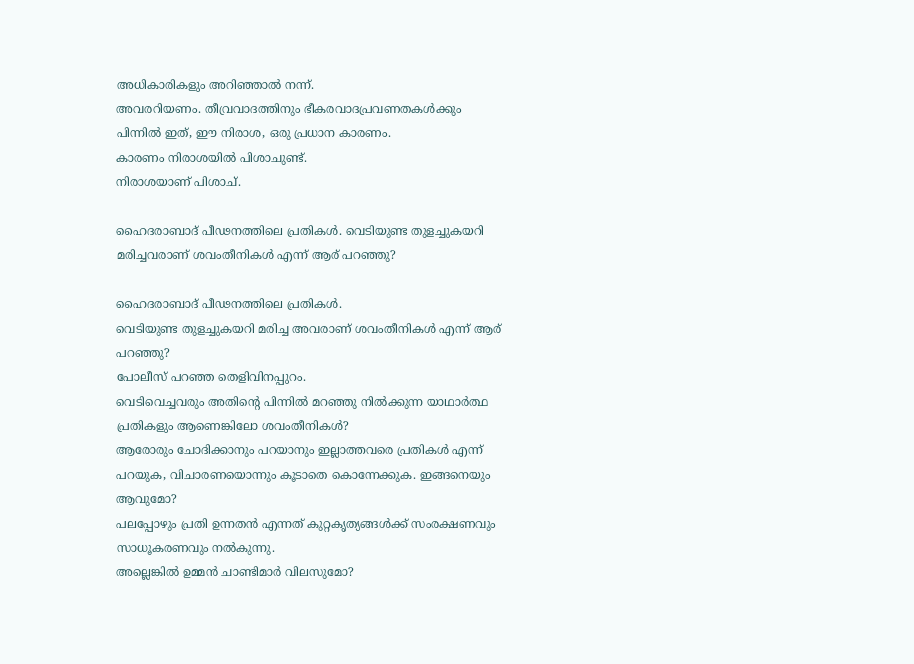അധികാരികളും അറിഞ്ഞാല്‍ നന്ന്.
അവരറിയണം. തീവ്രവാദത്തിനും ഭീകരവാദപ്രവണതകള്‍ക്കും പിന്നില്‍ ഇത്, ഈ നിരാശ, ഒരു പ്രധാന കാരണം.
കാരണം നിരാശയില്‍ പിശാചുണ്ട്.
നിരാശയാണ് പിശാച്.

ഹൈദരാബാദ് പീഢനത്തിലെ പ്രതികൾ. വെടിയുണ്ട തുളച്ചുകയറി മരിച്ചവരാണ് ശവംതീനികള്‍ എന്ന് ആര് പറഞ്ഞു?

ഹൈദരാബാദ് പീഢനത്തിലെ പ്രതികൾ.
വെടിയുണ്ട തുളച്ചുകയറി മരിച്ച അവരാണ് ശവംതീനികള്‍ എന്ന് ആര് പറഞ്ഞു?
പോലീസ് പറഞ്ഞ തെളിവിനപ്പുറം.
വെടിവെച്ചവരും അതിന്റെ പിന്നില്‍ മറഞ്ഞു നില്‍ക്കുന്ന യാഥാര്‍ത്ഥ പ്രതികളും ആണെങ്കിലോ ശവംതീനികള്‍?
ആരോരും ചോദിക്കാനും പറയാനും ഇല്ലാത്തവരെ പ്രതികൾ എന്ന് പറയുക, വിചാരണയൊന്നും കൂടാതെ കൊന്നേക്കുക. ഇങ്ങനെയും ആവുമോ?
പലപ്പോഴും പ്രതി ഉന്നതന്‍ എന്നത്‌ കുറ്റകൃത്യങ്ങള്‍ക്ക് സംരക്ഷണവും സാധൂകരണവും നല്‍കുന്നു.
അല്ലെങ്കിൽ ഉമ്മന്‍ ചാണ്ടിമാര്‍ വിലസുമോ?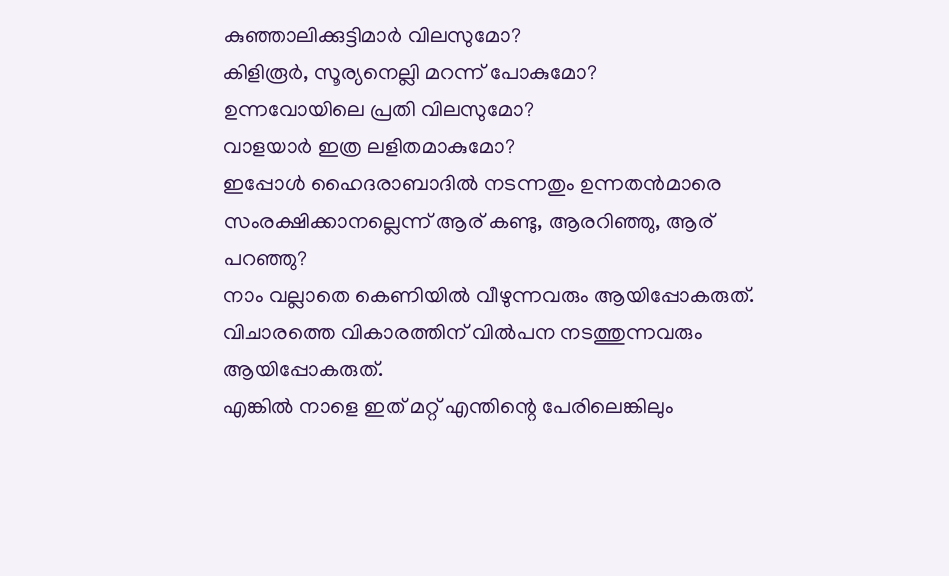കുഞ്ഞാലിക്കുട്ടിമാര്‍ വിലസുമോ?
കിളിരൂര്‍, സൂര്യനെല്ലി മറന്ന് പോകുമോ?
ഉന്നവോയിലെ പ്രതി വിലസുമോ?
വാളയാര്‍ ഇത്ര ലളിതമാകുമോ?
ഇപ്പോൾ ഹൈദരാബാദില്‍ നടന്നതും ഉന്നതന്‍മാരെ സംരക്ഷിക്കാനല്ലെന്ന് ആര് കണ്ടു, ആരറിഞ്ഞു, ആര് പറഞ്ഞു?
നാം വല്ലാതെ കെണിയില്‍ വീഴുന്നവരും ആയിപ്പോകരുത്.
വിചാരത്തെ വികാരത്തിന് വില്‍പന നടത്തുന്നവരും ആയിപ്പോകരുത്.
എങ്കിൽ നാളെ ഇത് മറ്റ് എന്തിന്റെ പേരിലെങ്കിലും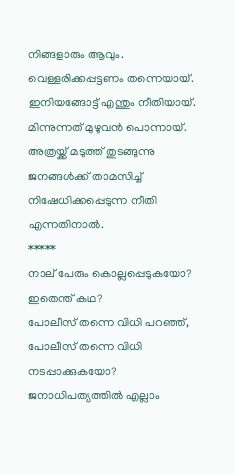നിങ്ങളാരും ആവും.
വെള്ളരിക്കപ്പട്ടണം തന്നെയായ്.
ഇനിയങ്ങോട്ട് എന്തും നീതിയായ്.
മിന്നുന്നത് മുഴുവന്‍ പൊന്നായ്.
അത്രയ്ക്ക് മടുത്ത് തുടങ്ങുന്നു ജനങ്ങൾക്ക് താമസിച്ച് നിഷേധിക്കപ്പെടുന്ന നീതി എന്നതിനാല്‍.
*****
നാല് പേരും കൊല്ലപ്പെടുകയോ?
ഇതെന്ത് കഥ?
പോലീസ് തന്നെ വിധി പറഞ്ഞ്‌, പോലീസ് തന്നെ വിധി നടപ്പാക്കുകയോ?
ജനാധിപത്യത്തില്‍ എല്ലാം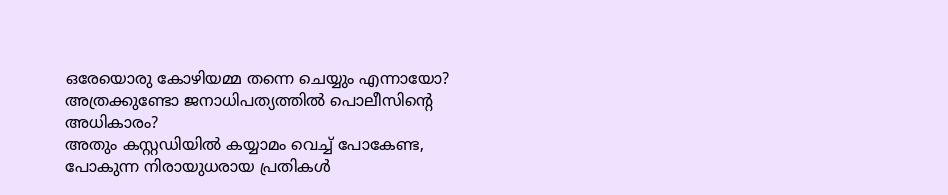ഒരേയൊരു കോഴിയമ്മ തന്നെ ചെയ്യും എന്നായോ?
അത്രക്കുണ്ടോ ജനാധിപത്യത്തില്‍ പൊലീസിന്റെ അധികാരം?
അതും കസ്റ്റഡിയില്‍ കയ്യാമം വെച്ച് പോകേണ്ട, പോകുന്ന നിരായുധരായ പ്രതികൾ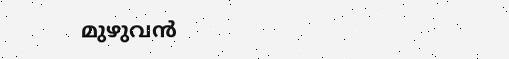മുഴുവന്‍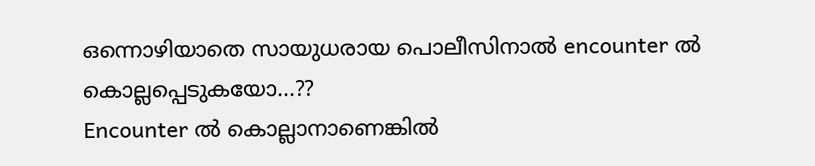ഒന്നൊഴിയാതെ സായുധരായ പൊലീസിനാല്‍ encounter ല്‍ കൊല്ലപ്പെടുകയോ...??
Encounter ല്‍ കൊല്ലാനാണെങ്കിൽ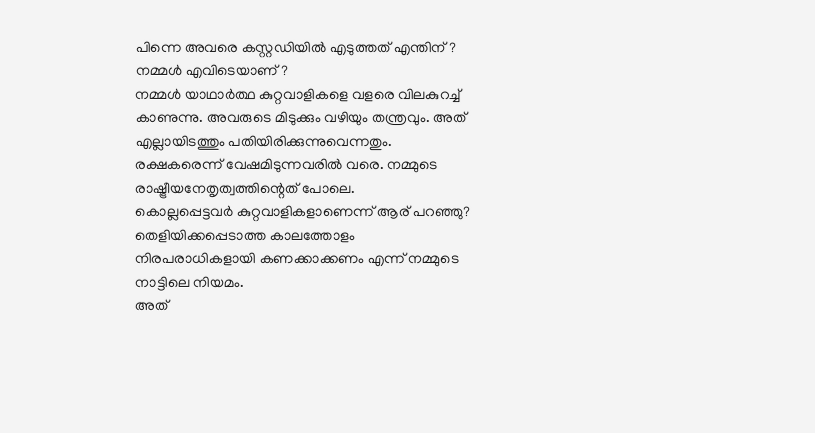പിന്നെ അവരെ കസ്റ്റഡിയില്‍ എടുത്തത് എന്തിന്‌?
നമ്മൾ എവിടെയാണ്?
നമ്മൾ യാഥാര്‍ത്ഥ കുറ്റവാളികളെ വളരെ വിലകുറച്ച് കാണുന്നു. അവരുടെ മിടുക്കും വഴിയും തന്ത്രവും. അത് എല്ലായിടത്തും പതിയിരിക്കുന്നുവെന്നതും. രക്ഷകരെന്ന് വേഷമിടുന്നവരില്‍ വരെ. നമ്മുടെ രാഷ്ട്രീയനേതൃത്വത്തിന്റെത് പോലെ.
കൊല്ലപ്പെട്ടവർ കുറ്റവാളികളാണെന്ന് ആര് പറഞ്ഞു?
തെളിയിക്കപ്പെടാത്ത കാലത്തോളം നിരപരാധികളായി കണക്കാക്കണം എന്ന് നമ്മുടെ നാട്ടിലെ നിയമം.
അത്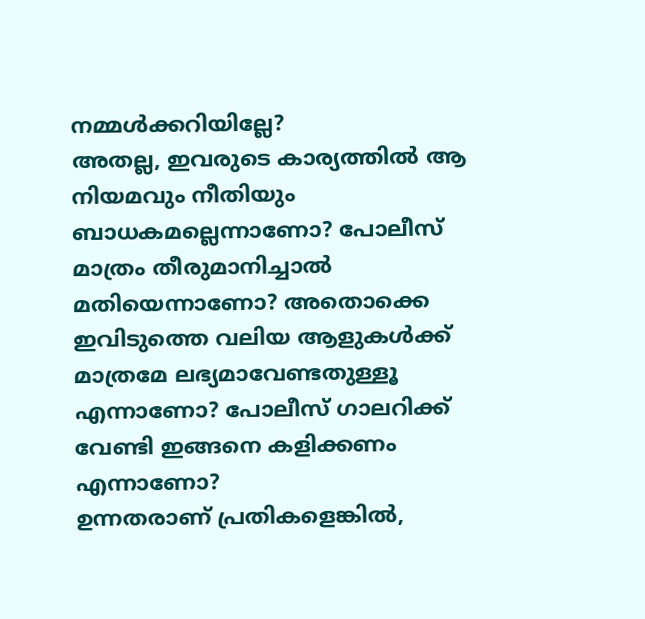നമ്മള്‍ക്കറിയില്ലേ?
അതല്ല, ഇവരുടെ കാര്യത്തില്‍ ആ നിയമവും നീതിയും ബാധകമല്ലെന്നാണോ? പോലീസ് മാത്രം തീരുമാനിച്ചാല്‍ മതിയെന്നാണോ? അതൊക്കെ ഇവിടുത്തെ വലിയ ആളുകള്‍ക്ക് മാത്രമേ ലഭ്യമാവേണ്ടതുള്ളൂ എന്നാണോ? പോലീസ് ഗാലറിക്ക് വേണ്ടി ഇങ്ങനെ കളിക്കണം എന്നാണോ?
ഉന്നതരാണ് പ്രതികളെങ്കിൽ,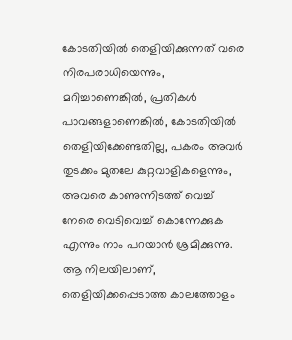കോടതിയില്‍ തെളിയിക്കുന്നത് വരെ നിരപരാധിയെന്നും, മറിച്ചാണെങ്കിൽ, പ്രതികള്‍ പാവങ്ങളാണെങ്കിൽ, കോടതിയില്‍ തെളിയിക്കേണ്ടതില്ല, പകരം അവര്‍ തുടക്കം മുതലേ കുറ്റവാളികളെന്നും, അവരെ കാണുന്നിടത്ത് വെച്ച് നേരെ വെടിവെച്ച് കൊന്നേക്കുക എന്നും നാം പറയാൻ ശ്രമിക്കുന്നു.
ആ നിലയിലാണ്, തെളിയിക്കപ്പെടാത്ത കാലത്തോളം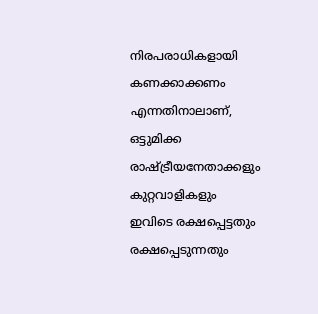നിരപരാധികളായി കണക്കാക്കണം എന്നതിനാലാണ്, ഒട്ടുമിക്ക രാഷ്ട്രീയനേതാക്കളും കുറ്റവാളികളും ഇവിടെ രക്ഷപ്പെട്ടതും രക്ഷപ്പെടുന്നതും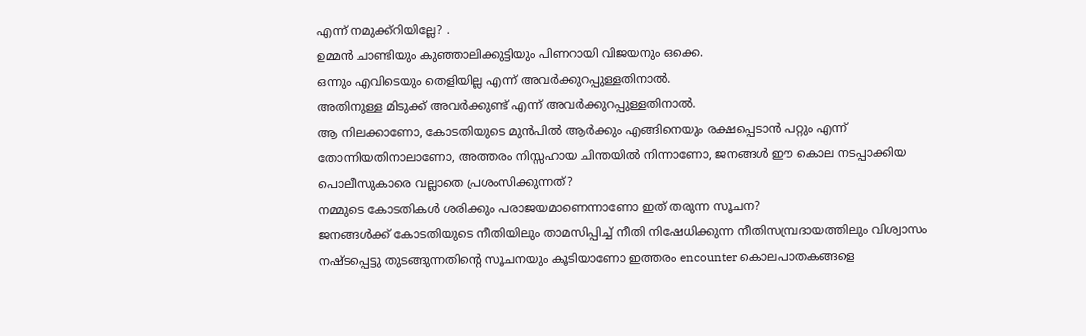എന്ന് നമുക്ക്റിയില്ലേ? .
ഉമ്മന്‍ ചാണ്ടിയും കുഞ്ഞാലിക്കുട്ടിയും പിണറായി വിജയനും ഒക്കെ.
ഒന്നും എവിടെയും തെളിയില്ല എന്ന് അവര്‍ക്കുറപ്പുള്ളതിനാല്‍.
അതിനുള്ള മിടുക്ക് അവര്‍ക്കുണ്ട് എന്ന് അവര്‍ക്കുറപ്പുള്ളതിനാല്‍.
ആ നിലക്കാണോ, കോടതിയുടെ മുന്‍പില്‍ ആര്‍ക്കും എങ്ങിനെയും രക്ഷപ്പെടാന്‍ പറ്റും എന്ന് തോന്നിയതിനാലാണോ, അത്തരം നിസ്സഹായ ചിന്തയില്‍ നിന്നാണോ, ജനങ്ങൾ ഈ കൊല നടപ്പാക്കിയ പൊലീസുകാരെ വല്ലാതെ പ്രശംസിക്കുന്നത്?
നമ്മുടെ കോടതികൾ ശരിക്കും പരാജയമാണെന്നാണോ ഇത് തരുന്ന സൂചന?
ജനങ്ങൾക്ക് കോടതിയുടെ നീതിയിലും താമസിപ്പിച്ച് നീതി നിഷേധിക്കുന്ന നീതിസമ്പ്രദായത്തിലും വിശ്വാസം നഷ്ടപ്പെട്ടു തുടങ്ങുന്നതിന്റെ സൂചനയും കൂടിയാണോ ഇത്തരം encounter കൊലപാതകങ്ങളെ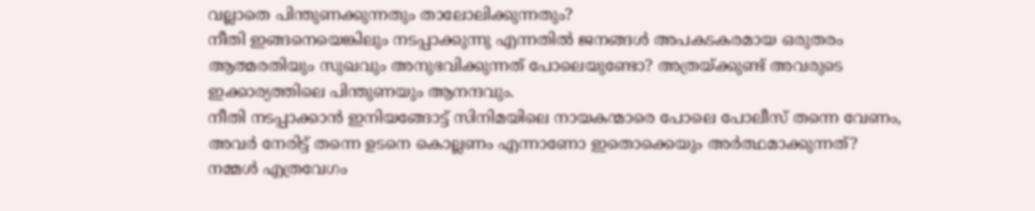വല്ലാതെ പിന്തുണക്കുന്നതും താലോലിക്കുന്നതും?
നീതി ഇങ്ങനെയെങ്കിലും നടപ്പാക്കുന്നു എന്നതിൽ ജനങ്ങൾ അപകടകരമായ ഒരുതരം ആത്മരതിയും സുഖവും അനുഭവിക്കുന്നത് പോലെയുണ്ടോ? അത്രയ്ക്കുണ്ട് അവരുടെ ഇക്കാര്യത്തിലെ പിന്തുണയും ആനന്ദവും.
നീതി നടപ്പാക്കാന്‍ ഇനിയങ്ങോട്ട് സിനിമയിലെ നായകന്മാരെ പോലെ പോലീസ് തന്നെ വേണം, അവർ നേരിട്ട് തന്നെ ഉടനെ കൊല്ലണം എന്നാണോ ഇതൊക്കെയും അര്‍ത്ഥമാക്കുന്നത്?
നമ്മൾ എത്രവേഗം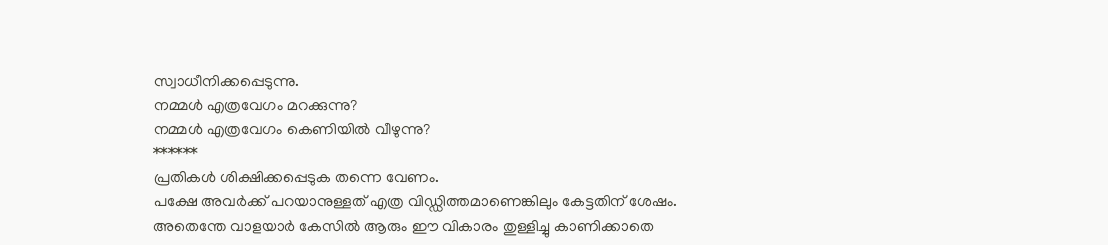സ്വാധീനിക്കപ്പെടുന്നു.
നമ്മൾ എത്രവേഗം മറക്കുന്നു?
നമ്മൾ എത്രവേഗം കെണിയില്‍ വീഴുന്നു?
******
പ്രതികൾ ശിക്ഷിക്കപ്പെടുക തന്നെ വേണം.
പക്ഷേ അവര്‍ക്ക്‌ പറയാനുള്ളത് എത്ര വിഡ്ഡിത്തമാണെങ്കിലും കേട്ടതിന് ശേഷം.
അതെന്തേ വാളയാര്‍ കേസില്‍ ആരും ഈ വികാരം തുള്ളിച്ചു കാണിക്കാതെ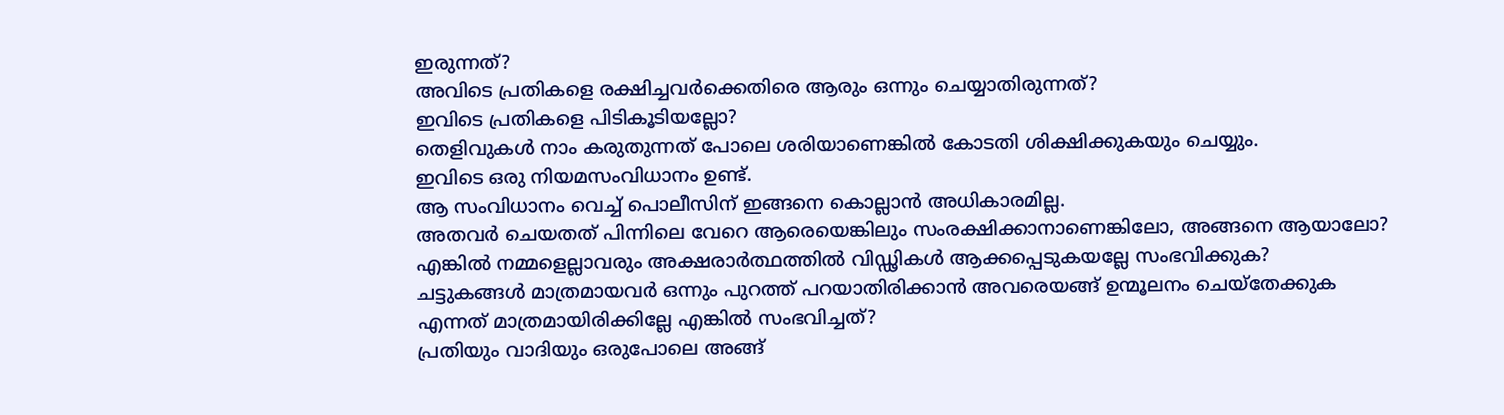ഇരുന്നത്?
അവിടെ പ്രതികളെ രക്ഷിച്ചവര്‍ക്കെതിരെ ആരും ഒന്നും ചെയ്യാതിരുന്നത്?
ഇവിടെ പ്രതികളെ പിടികൂടിയല്ലോ?
തെളിവുകൾ നാം കരുതുന്നത് പോലെ ശരിയാണെങ്കില്‍ കോടതി ശിക്ഷിക്കുകയും ചെയ്യും.
ഇവിടെ ഒരു നിയമസംവിധാനം ഉണ്ട്.
ആ സംവിധാനം വെച്ച് പൊലീസിന് ഇങ്ങനെ കൊല്ലാന്‍ അധികാരമില്ല.
അതവർ ചെയതത് പിന്നിലെ വേറെ ആരെയെങ്കിലും സംരക്ഷിക്കാനാണെങ്കിലോ, അങ്ങനെ ആയാലോ?
എങ്കിൽ നമ്മളെല്ലാവരും അക്ഷരാര്‍ത്ഥത്തില്‍ വിഡ്ഢികള്‍ ആക്കപ്പെടുകയല്ലേ സംഭവിക്കുക?
ചട്ടുകങ്ങൾ മാത്രമായവർ ഒന്നും പുറത്ത് പറയാതിരിക്കാന്‍ അവരെയങ്ങ് ഉന്മൂലനം ചെയ്തേക്കുക എന്നത്‌ മാത്രമായിരിക്കില്ലേ എങ്കിൽ സംഭവിച്ചത്?
പ്രതിയും വാദിയും ഒരുപോലെ അങ്ങ്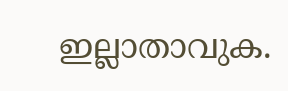ഇല്ലാതാവുക.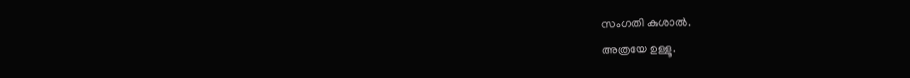സംഗതി കുശാല്‍.
അത്രയേ ഉള്ളൂ.